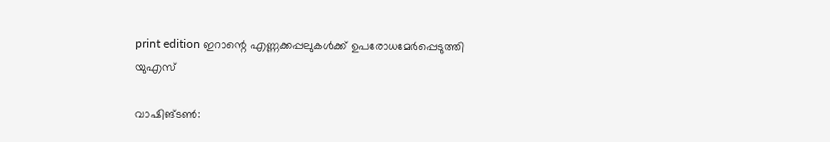print edition ഇറാന്റെ എണ്ണക്കപ്പലുകൾക്ക് ഉപരോധമേർപ്പെടുത്തി യുഎസ്

വാഷിങ്ടൺ: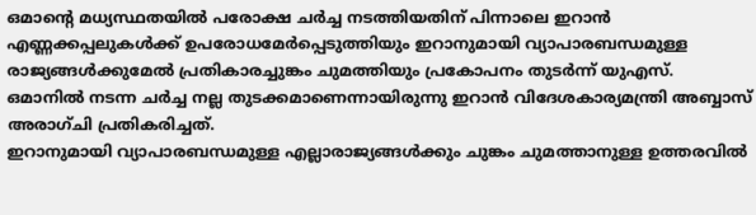ഒമാന്റെ മധ്യസ്ഥതയിൽ പരോക്ഷ ചർച്ച നടത്തിയതിന് പിന്നാലെ ഇറാൻ എണ്ണക്കപ്പലുകൾക്ക് ഉപരോധമേർപ്പെടുത്തിയും ഇറാനുമായി വ്യാപാരബന്ധമുള്ള രാജ്യങ്ങൾക്കുമേൽ പ്രതികാരച്ചുങ്കം ചുമത്തിയും പ്രകോപനം തുടർന്ന് യുഎസ്. ഒമാനിൽ നടന്ന ചർച്ച നല്ല തുടക്കമാണെന്നായിരുന്നു ഇറാൻ വിദേശകാര്യമന്ത്രി അബ്ബാസ് അരാഗ്ചി പ്രതികരിച്ചത്.
ഇറാനുമായി വ്യാപാരബന്ധമുള്ള എല്ലാരാജ്യങ്ങൾക്കും ചുങ്കം ചുമത്താനുള്ള ഉത്തരവിൽ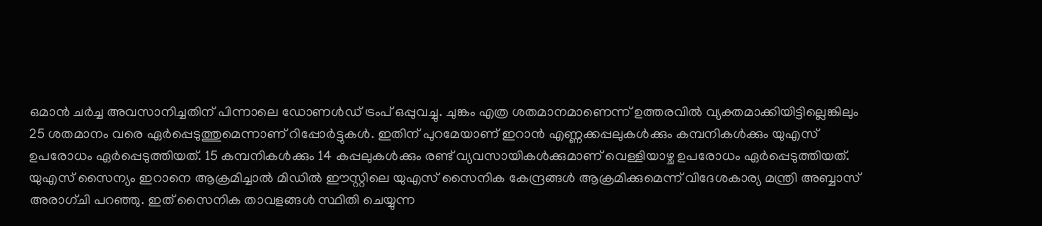ഒമാൻ ചർച്ച അവസാനിച്ചതിന് പിന്നാലെ ഡോണൾഡ് ട്രംപ് ഒപ്പുവച്ചു. ചുങ്കം എത്ര ശതമാനമാണെന്ന് ഉത്തരവിൽ വ്യക്തമാക്കിയിട്ടില്ലെങ്കിലും 25 ശതമാനം വരെ ഏർപ്പെടുത്തുമെന്നാണ് റിപ്പോർട്ടുകൾ. ഇതിന് പുറമേയാണ് ഇറാൻ എണ്ണക്കപ്പലുകൾക്കും കമ്പനികൾക്കും യുഎസ് ഉപരോധം ഏർപ്പെടുത്തിയത്. 15 കമ്പനികൾക്കും 14 കപ്പലുകൾക്കും രണ്ട് വ്യവസായികൾക്കുമാണ് വെള്ളിയാഴ്ച ഉപരോധം ഏർപ്പെടുത്തിയത്. യുഎസ് സൈന്യം ഇറാനെ ആക്രമിച്ചാൽ മിഡിൽ ഈസ്റ്റിലെ യുഎസ് സൈനിക കേന്ദ്രങ്ങൾ ആക്രമിക്കുമെന്ന് വിദേശകാര്യ മന്ത്രി അബ്ബാസ് അരാഗ്ചി പറഞ്ഞു. ഇത് സൈനിക താവളങ്ങൾ സ്ഥിതി ചെയ്യുന്ന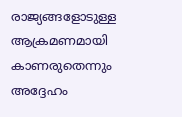രാജ്യങ്ങളോടുള്ള ആക്രമണമായി കാണരുതെന്നും അദ്ദേഹം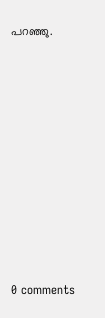പറഞ്ഞു.










0 comments